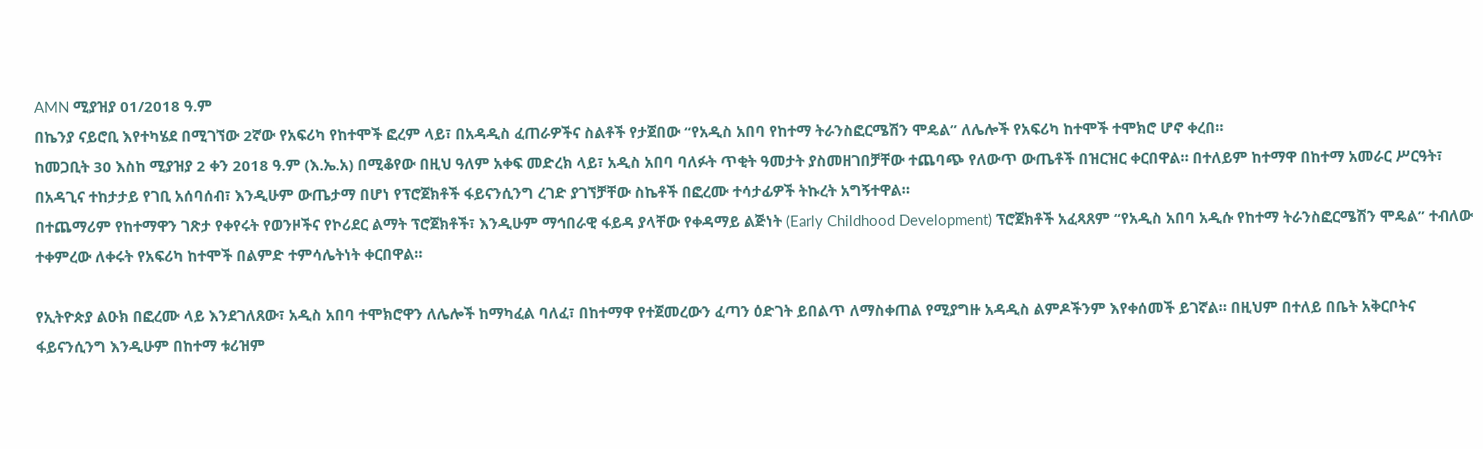AMN ሚያዝያ 01/2018 ዓ.ም
በኬንያ ናይሮቢ እየተካሄደ በሚገኘው 2ኛው የአፍሪካ የከተሞች ፎረም ላይ፣ በአዳዲስ ፈጠራዎችና ስልቶች የታጀበው “የአዲስ አበባ የከተማ ትራንስፎርሜሽን ሞዴል” ለሌሎች የአፍሪካ ከተሞች ተሞክሮ ሆኖ ቀረበ።
ከመጋቢት 30 እስከ ሚያዝያ 2 ቀን 2018 ዓ.ም (እ.ኤ.አ) በሚቆየው በዚህ ዓለም አቀፍ መድረክ ላይ፣ አዲስ አበባ ባለፉት ጥቂት ዓመታት ያስመዘገበቻቸው ተጨባጭ የለውጥ ውጤቶች በዝርዝር ቀርበዋል። በተለይም ከተማዋ በከተማ አመራር ሥርዓት፣ በአዳጊና ተከታታይ የገቢ አሰባሰብ፣ እንዲሁም ውጤታማ በሆነ የፕሮጀክቶች ፋይናንሲንግ ረገድ ያገኘቻቸው ስኬቶች በፎረሙ ተሳታፊዎች ትኩረት አግኝተዋል።
በተጨማሪም የከተማዋን ገጽታ የቀየሩት የወንዞችና የኮሪደር ልማት ፕሮጀክቶች፣ እንዲሁም ማኅበራዊ ፋይዳ ያላቸው የቀዳማይ ልጅነት (Early Childhood Development) ፕሮጀክቶች አፈጻጸም “የአዲስ አበባ አዲሱ የከተማ ትራንስፎርሜሽን ሞዴል” ተብለው ተቀምረው ለቀሩት የአፍሪካ ከተሞች በልምድ ተምሳሌትነት ቀርበዋል።

የኢትዮጵያ ልዑክ በፎረሙ ላይ እንደገለጸው፣ አዲስ አበባ ተሞክሮዋን ለሌሎች ከማካፈል ባለፈ፣ በከተማዋ የተጀመረውን ፈጣን ዕድገት ይበልጥ ለማስቀጠል የሚያግዙ አዳዲስ ልምዶችንም እየቀሰመች ይገኛል። በዚህም በተለይ በቤት አቅርቦትና ፋይናንሲንግ እንዲሁም በከተማ ቱሪዝም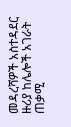መዳረሻዎች አስተዳደር ዙሪያ ከሌሎች አገራት ጠቃሚ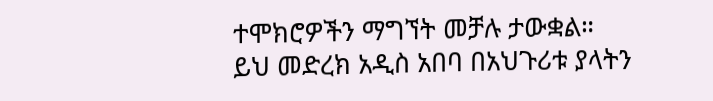ተሞክሮዎችን ማግኘት መቻሉ ታውቋል።
ይህ መድረክ አዲስ አበባ በአህጉሪቱ ያላትን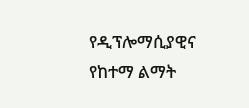የዲፕሎማሲያዊና የከተማ ልማት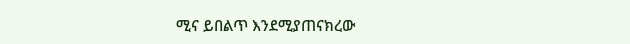ሚና ይበልጥ እንደሚያጠናክረው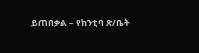ይጠበቃል – የከንቲባ ጽ/ቤት